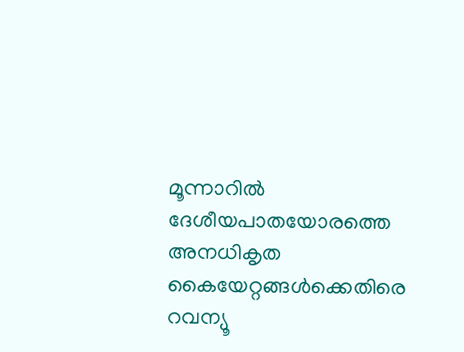മൂന്നാറിൽ ദേശീയപാതയോരത്തെ അനധികൃത കൈയേറ്റങ്ങൾക്കെതിരെ റവന്യൂ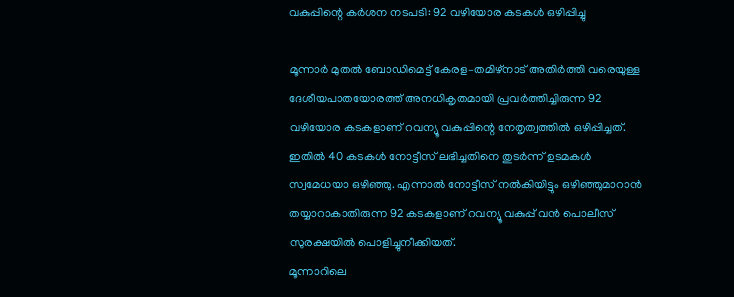വകുപ്പിന്റെ കർശന നടപടി: 92 വഴിയോര കടകൾ ഒഴിപ്പിച്ചു

മൂന്നാർ മുതൽ ബോഡിമെട്ട് കേരള–തമിഴ്നാട് അതിർത്തി വരെയുള്ള ദേശീയപാതയോരത്ത് അനധികൃതമായി പ്രവർത്തിച്ചിരുന്ന 92 വഴിയോര കടകളാണ് റവന്യൂ വകുപ്പിന്റെ നേതൃത്വത്തിൽ ഒഴിപ്പിച്ചത്. ഇതിൽ 40 കടകൾ നോട്ടീസ് ലഭിച്ചതിനെ തുടർന്ന് ഉടമകൾ സ്വമേധയാ ഒഴിഞ്ഞു. എന്നാൽ നോട്ടീസ് നൽകിയിട്ടും ഒഴിഞ്ഞുമാറാൻ തയ്യാറാകാതിരുന്ന 92 കടകളാണ് റവന്യൂ വകുപ്പ് വൻ പൊലീസ് സുരക്ഷയിൽ പൊളിച്ചുനീക്കിയത്.
മൂന്നാറിലെ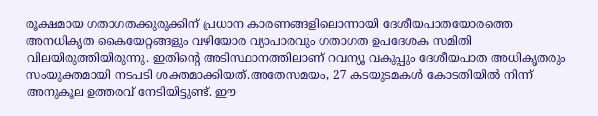രൂക്ഷമായ ഗതാഗതക്കുരുക്കിന് പ്രധാന കാരണങ്ങളിലൊന്നായി ദേശീയപാതയോരത്തെ അനധികൃത കൈയേറ്റങ്ങളും വഴിയോര വ്യാപാരവും ഗതാഗത ഉപദേശക സമിതി വിലയിരുത്തിയിരുന്നു. ഇതിന്റെ അടിസ്ഥാനത്തിലാണ് റവന്യൂ വകുപ്പും ദേശീയപാത അധികൃതരും സംയുക്തമായി നടപടി ശക്തമാക്കിയത്.അതേസമയം, 27 കടയുടമകൾ കോടതിയിൽ നിന്ന് അനുകൂല ഉത്തരവ് നേടിയിട്ടുണ്ട്. ഈ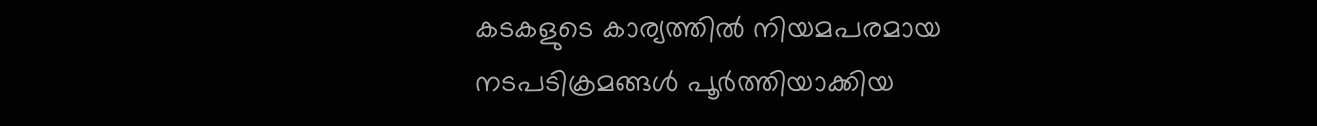കടകളുടെ കാര്യത്തിൽ നിയമപരമായ നടപടിക്രമങ്ങൾ പൂർത്തിയാക്കിയ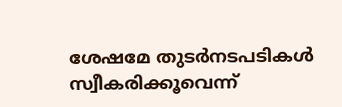ശേഷമേ തുടർനടപടികൾ സ്വീകരിക്കൂവെന്ന്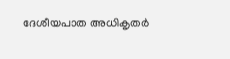ദേശീയപാത അധികൃതർ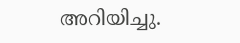അറിയിച്ചു.